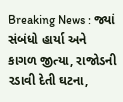Breaking News : જ્યાં સંબંધો હાર્યા અને કાગળ જીત્યા, રાજોડની રડાવી દેતી ઘટના,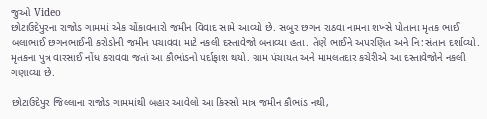જુઓ Video
છોટાઉદેપુરના રાજોડ ગામમાં એક ચોંકાવનારો જમીન વિવાદ સામે આવ્યો છે. સબુર છગન રાઠવા નામના શખ્સે પોતાના મૃતક ભાઈ બલાભાઈ છગનભાઈની કરોડોની જમીન પચાવવા માટે નકલી દસ્તાવેજો બનાવ્યા હતા. તેણે ભાઈને અપરણિત અને નિ:સંતાન દર્શાવ્યો. મૃતકના પુત્ર વારસાઈ નોંધ કરાવવા જતાં આ કૌભાંડનો પર્દાફાશ થયો. ગ્રામ પંચાયત અને મામલતદાર કચેરીએ આ દસ્તાવેજોને નકલી ગણાવ્યા છે.

છોટાઉદેપુર જિલ્લાના રાજોડ ગામમાંથી બહાર આવેલો આ કિસ્સો માત્ર જમીન કૌભાંડ નથી,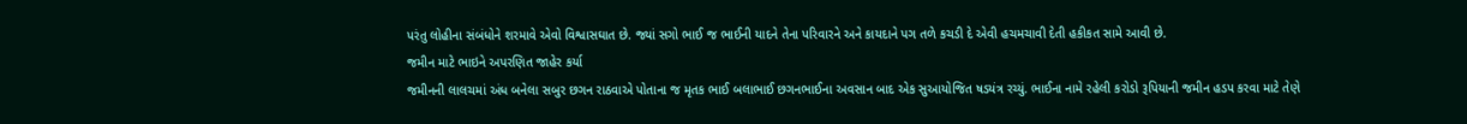પરંતુ લોહીના સંબંધોને શરમાવે એવો વિશ્વાસઘાત છે. જ્યાં સગો ભાઈ જ ભાઈની યાદને તેના પરિવારને અને કાયદાને પગ તળે કચડી દે એવી હચમચાવી દેતી હકીકત સામે આવી છે.
જમીન માટે ભાઇને અપરણિત જાહેર કર્યા
જમીનની લાલચમાં અંધ બનેલા સબુર છગન રાઠવાએ પોતાના જ મૃતક ભાઈ બલાભાઈ છગનભાઈના અવસાન બાદ એક સુઆયોજિત ષડયંત્ર રચ્યું. ભાઈના નામે રહેલી કરોડો રૂપિયાની જમીન હડપ કરવા માટે તેણે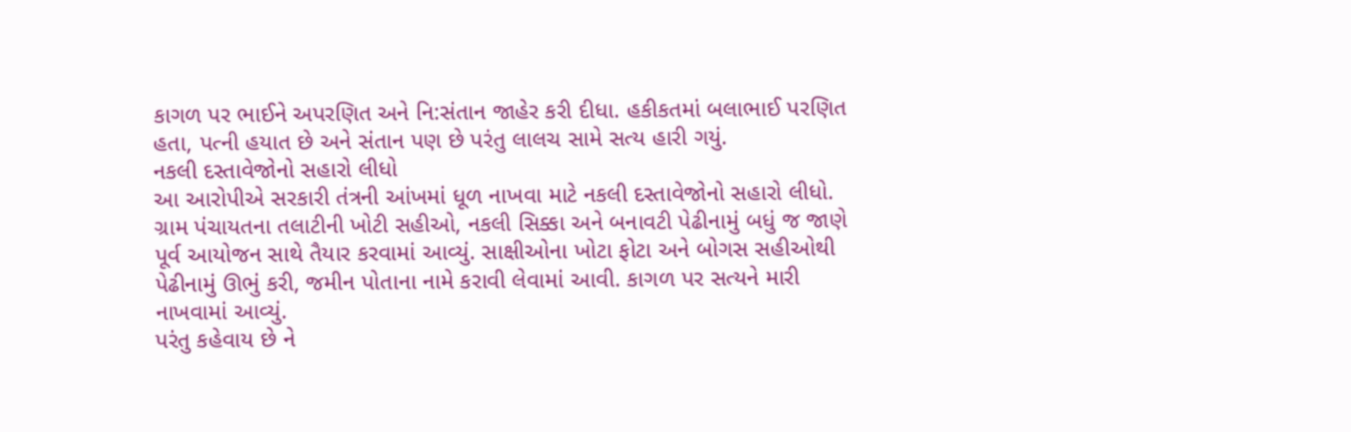કાગળ પર ભાઈને અપરણિત અને નિ:સંતાન જાહેર કરી દીધા. હકીકતમાં બલાભાઈ પરણિત હતા, પત્ની હયાત છે અને સંતાન પણ છે પરંતુ લાલચ સામે સત્ય હારી ગયું.
નકલી દસ્તાવેજોનો સહારો લીધો
આ આરોપીએ સરકારી તંત્રની આંખમાં ધૂળ નાખવા માટે નકલી દસ્તાવેજોનો સહારો લીધો. ગ્રામ પંચાયતના તલાટીની ખોટી સહીઓ, નકલી સિક્કા અને બનાવટી પેઢીનામું બધું જ જાણે પૂર્વ આયોજન સાથે તૈયાર કરવામાં આવ્યું. સાક્ષીઓના ખોટા ફોટા અને બોગસ સહીઓથી પેઢીનામું ઊભું કરી, જમીન પોતાના નામે કરાવી લેવામાં આવી. કાગળ પર સત્યને મારી નાખવામાં આવ્યું.
પરંતુ કહેવાય છે ને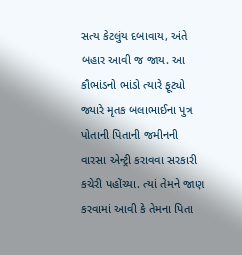સત્ય કેટલુંય દબાવાય, અંતે બહાર આવી જ જાય. આ કૌભાંડનો ભાંડો ત્યારે ફૂટ્યો જ્યારે મૃતક બલાભાઈના પુત્ર પોતાની પિતાની જમીનની વારસા એન્ટ્રી કરાવવા સરકારી કચેરી પહોંચ્યા. ત્યાં તેમને જાણ કરવામાં આવી કે તેમના પિતા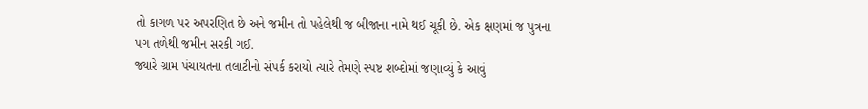તો કાગળ પર અપરણિત છે અને જમીન તો પહેલેથી જ બીજાના નામે થઈ ચૂકી છે. એક ક્ષણમાં જ પુત્રના પગ તળેથી જમીન સરકી ગઈ.
જ્યારે ગ્રામ પંચાયતના તલાટીનો સંપર્ક કરાયો ત્યારે તેમણે સ્પષ્ટ શબ્દોમાં જણાવ્યું કે આવું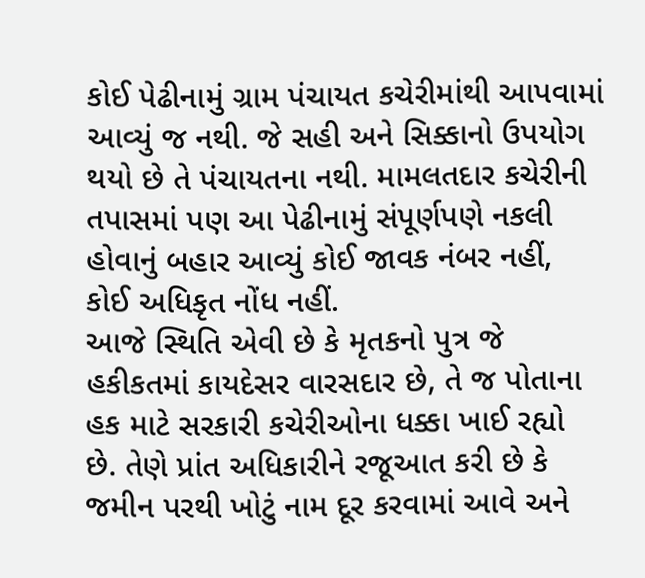કોઈ પેઢીનામું ગ્રામ પંચાયત કચેરીમાંથી આપવામાં આવ્યું જ નથી. જે સહી અને સિક્કાનો ઉપયોગ થયો છે તે પંચાયતના નથી. મામલતદાર કચેરીની તપાસમાં પણ આ પેઢીનામું સંપૂર્ણપણે નકલી હોવાનું બહાર આવ્યું કોઈ જાવક નંબર નહીં, કોઈ અધિકૃત નોંધ નહીં.
આજે સ્થિતિ એવી છે કે મૃતકનો પુત્ર જે હકીકતમાં કાયદેસર વારસદાર છે, તે જ પોતાના હક માટે સરકારી કચેરીઓના ધક્કા ખાઈ રહ્યો છે. તેણે પ્રાંત અધિકારીને રજૂઆત કરી છે કે જમીન પરથી ખોટું નામ દૂર કરવામાં આવે અને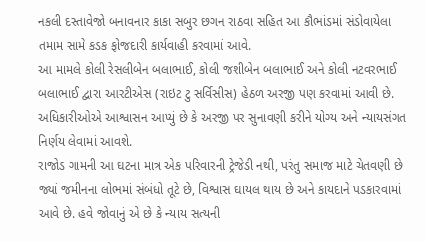નકલી દસ્તાવેજો બનાવનાર કાકા સબુર છગન રાઠવા સહિત આ કૌભાંડમાં સંડોવાયેલા તમામ સામે કડક ફોજદારી કાર્યવાહી કરવામાં આવે.
આ મામલે કોલી રેસલીબેન બલાભાઈ, કોલી જશીબેન બલાભાઈ અને કોલી નટવરભાઈ બલાભાઈ દ્વારા આરટીએસ (રાઇટ ટુ સર્વિસીસ) હેઠળ અરજી પણ કરવામાં આવી છે. અધિકારીઓએ આશ્વાસન આપ્યું છે કે અરજી પર સુનાવણી કરીને યોગ્ય અને ન્યાયસંગત નિર્ણય લેવામાં આવશે.
રાજોડ ગામની આ ઘટના માત્ર એક પરિવારની ટ્રેજેડી નથી, પરંતુ સમાજ માટે ચેતવણી છે જ્યાં જમીનના લોભમાં સંબંધો તૂટે છે, વિશ્વાસ ઘાયલ થાય છે અને કાયદાને પડકારવામાં આવે છે. હવે જોવાનું એ છે કે ન્યાય સત્યની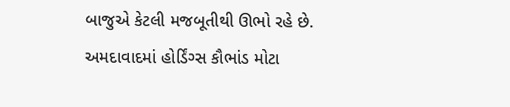બાજુએ કેટલી મજબૂતીથી ઊભો રહે છે.
અમદાવાદમાં હોર્ડિંગ્સ કૌભાંડ મોટા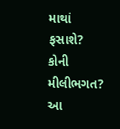માથાં ફસાશે? કોની મીલીભગત? આ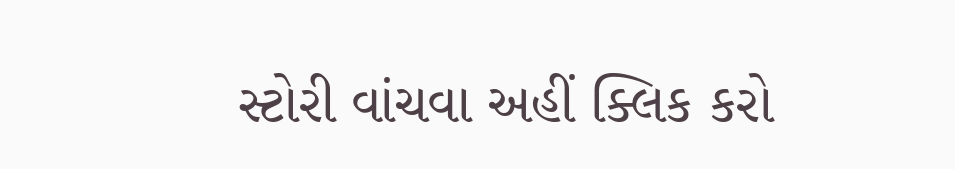સ્ટોરી વાંચવા અહીં ક્લિક કરો